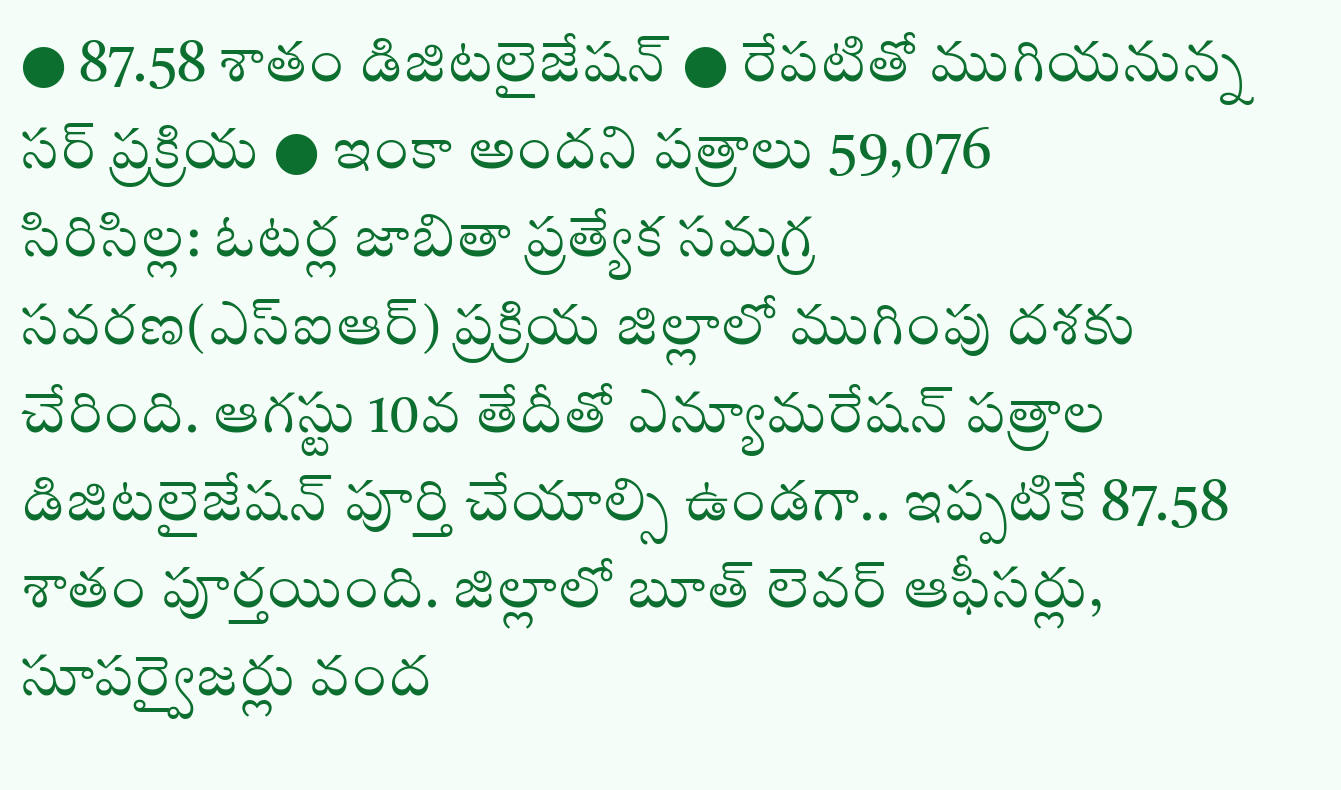● 87.58 శాతం డిజిటలైజేషన్ ● రేపటితో ముగియనున్న సర్ ప్రక్రియ ● ఇంకా అందని పత్రాలు 59,076
సిరిసిల్ల: ఓటర్ల జాబితా ప్రత్యేక సమగ్ర సవరణ(ఎస్ఐఆర్) ప్రక్రియ జిల్లాలో ముగింపు దశకు చేరింది. ఆగస్టు 10వ తేదీతో ఎన్యూమరేషన్ పత్రాల డిజిటలైజేషన్ పూర్తి చేయాల్సి ఉండగా.. ఇప్పటికే 87.58 శాతం పూర్తయింది. జిల్లాలో బూత్ లెవర్ ఆఫీసర్లు, సూపర్వైజర్లు వంద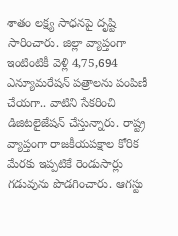శాతం లక్ష్య సాధనపై దృష్టి సారించారు. జిల్లా వ్యాప్తంగా ఇంటింటికీ వెళ్లి 4,75,694 ఎన్యూమరేషన్ పత్రాలను పంపిణీ చేయగా.. వాటిని సేకరించి డిజిటలైజేషన్ చేస్తున్నారు. రాష్ట్ర వ్యాప్తంగా రాజకీయపక్షాల కోరిక మేరకు ఇప్పటికే రెండుసార్లు గడువును పొడగించారు. ఆగస్టు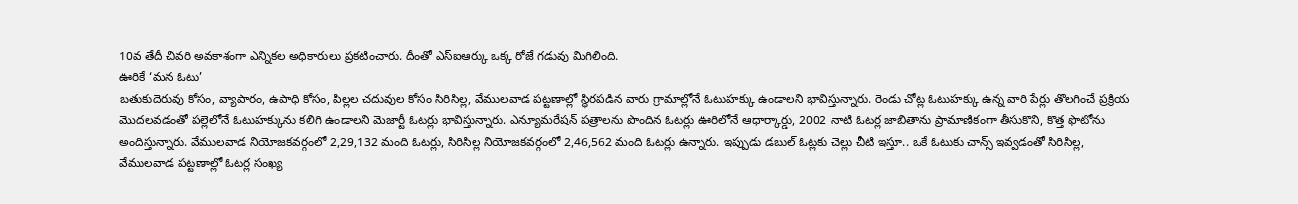10వ తేదీ చివరి అవకాశంగా ఎన్నికల అధికారులు ప్రకటించారు. దీంతో ఎస్ఐఆర్కు ఒక్క రోజే గడువు మిగిలింది.
ఊరికే ‘మన ఓటు’
బతుకుదెరువు కోసం, వ్యాపారం, ఉపాధి కోసం, పిల్లల చదువుల కోసం సిరిసిల్ల, వేములవాడ పట్టణాల్లో స్థిరపడిన వారు గ్రామాల్లోనే ఓటుహక్కు ఉండాలని భావిస్తున్నారు. రెండు చోట్ల ఓటుహక్కు ఉన్న వారి పేర్లు తొలగించే ప్రక్రియ మొదలవడంతో పల్లెలోనే ఓటుహక్కును కలిగి ఉండాలని మెజార్టీ ఓటర్లు భావిస్తున్నారు. ఎన్యూమరేషన్ పత్రాలను పొందిన ఓటర్లు ఊరిలోనే ఆధార్కార్డు, 2002 నాటి ఓటర్ల జాబితాను ప్రామాణికంగా తీసుకొని, కొత్త ఫొటోను అందిస్తున్నారు. వేములవాడ నియోజకవర్గంలో 2,29,132 మంది ఓటర్లు, సిరిసిల్ల నియోజకవర్గంలో 2,46,562 మంది ఓటర్లు ఉన్నారు. ఇప్పుడు డబుల్ ఓట్లకు చెల్లు చీటి ఇస్తూ.. ఒకే ఓటుకు చాన్స్ ఇవ్వడంతో సిరిసిల్ల, వేములవాడ పట్టణాల్లో ఓటర్ల సంఖ్య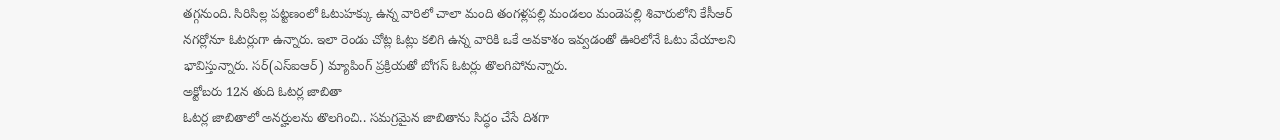తగ్గనుంది. సిరిసిల్ల పట్టణంలో ఓటుహక్కు ఉన్న వారిలో చాలా మంది తంగళ్లపల్లి మండలం మండెపల్లి శివారులోని కేసీఆర్ నగర్లోనూ ఓటర్లుగా ఉన్నారు. ఇలా రెండు చోట్ల ఓట్లు కలిగి ఉన్న వారికి ఒకే అవకాశం ఇవ్వడంతో ఊరిలోనే ఓటు వేయాలని భావిస్తున్నారు. సర్(ఎస్ఐఆర్) మ్యాపింగ్ ప్రక్రియతో బోగస్ ఓటర్లు తొలగిపోనున్నారు.
అక్టోబరు 12న తుది ఓటర్ల జాబితా
ఓటర్ల జాబితాలో అనర్హులను తొలగించి.. సమగ్రమైన జాబితాను సిద్ధం చేసే దిశగా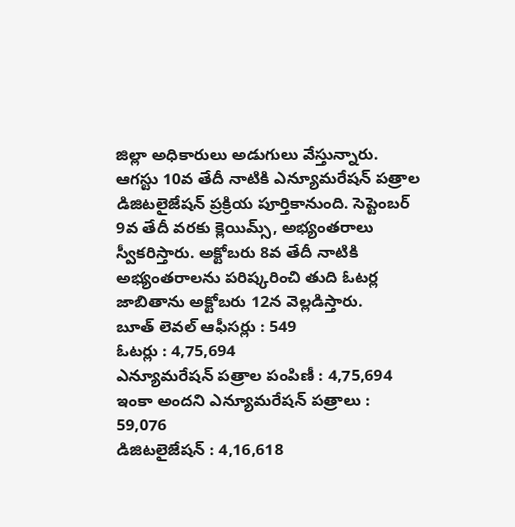జిల్లా అధికారులు అడుగులు వేస్తున్నారు. ఆగస్టు 10వ తేదీ నాటికి ఎన్యూమరేషన్ పత్రాల డిజిటలైజేషన్ ప్రక్రియ పూర్తికానుంది. సెప్టెంబర్ 9వ తేదీ వరకు క్లెయిమ్స్, అభ్యంతరాలు స్వీకరిస్తారు. అక్టోబరు 8వ తేదీ నాటికి అభ్యంతరాలను పరిష్కరించి తుది ఓటర్ల జాబితాను అక్టోబరు 12న వెల్లడిస్తారు.
బూత్ లెవల్ ఆఫీసర్లు : 549
ఓటర్లు : 4,75,694
ఎన్యూమరేషన్ పత్రాల పంపిణీ : 4,75,694
ఇంకా అందని ఎన్యూమరేషన్ పత్రాలు : 59,076
డిజిటలైజేషన్ : 4,16,618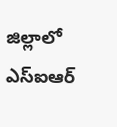జిల్లాలో ఎస్ఐఆర్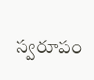స్వరూపం